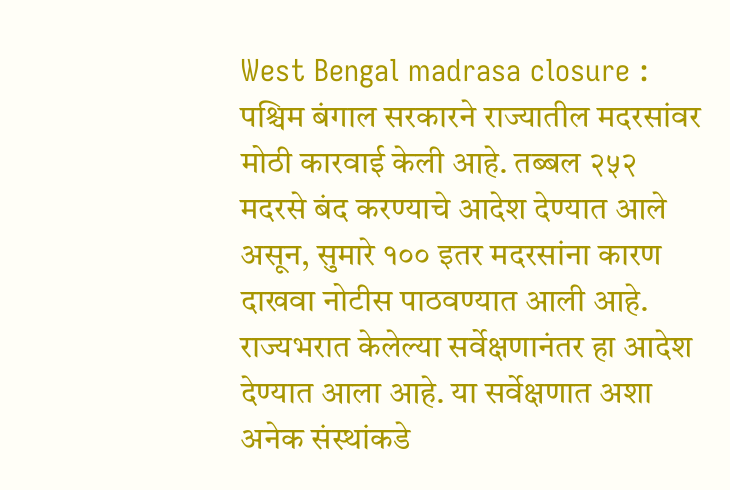West Bengal madrasa closure : पश्चिम बंगाल सरकारने राज्यातील मदरसांवर मोठी कारवाई केली आहे. तब्बल २५२ मदरसे बंद करण्याचे आदेश देण्यात आले असून, सुमारे १०० इतर मदरसांना कारण दाखवा नोटीस पाठवण्यात आली आहे. राज्यभरात केलेल्या सर्वेक्षणानंतर हा आदेश देण्यात आला आहे. या सर्वेक्षणात अशा अनेक संस्थांकडे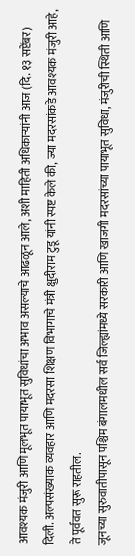आवश्यक मंजुरी आणि मूलभूत पायाभूत सुविधांचा अभाव असल्याचे आढळून आले, अशी माहिती अधिकाऱ्यांनी आज (दि. १३ सप्टेंबर) दिली. अल्पसंख्याक व्यवहार आणि मदरसा शिक्षण विभागाचे मंत्री क्षुदीराम टुडू यांनी स्पष्ट केले की, ज्या मदरसांकडे आवश्यक मंजुरी आहे, ते पूर्ववत सुरू राहतील.
जूनच्या सुरुवातीपासून पश्चिम बंगालमधील सर्व जिल्ह्यांमध्ये सरकारी आणि खाजगी मदरसांच्या पायाभूत सुविधा, मंजुरीची स्थिती आणि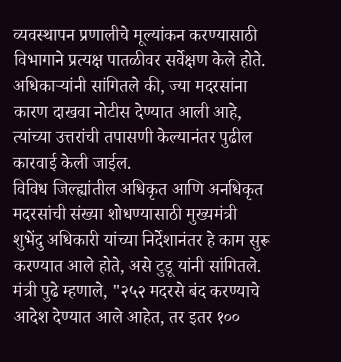व्यवस्थापन प्रणालीचे मूल्यांकन करण्यासाठी विभागाने प्रत्यक्ष पातळीवर सर्वेक्षण केले होते. अधिकाऱ्यांनी सांगितले की, ज्या मदरसांना कारण दाखवा नोटीस देण्यात आली आहे, त्यांच्या उत्तरांची तपासणी केल्यानंतर पुढील कारवाई केली जाईल.
विविध जिल्ह्यांतील अधिकृत आणि अनधिकृत मदरसांची संख्या शोधण्यासाठी मुख्यमंत्री शुभेंदु अधिकारी यांच्या निर्देशानंतर हे काम सुरू करण्यात आले होते, असे टुडू यांनी सांगितले. मंत्री पुढे म्हणाले, "२५२ मदरसे बंद करण्याचे आदेश देण्यात आले आहेत, तर इतर १००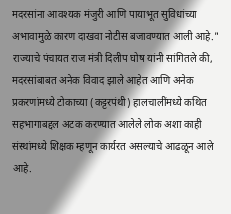मदरसांना आवश्यक मंजुरी आणि पायाभूत सुविधांच्या अभावामुळे कारण दाखवा नोटीस बजावण्यात आली आहे."
राज्याचे पंचायत राज मंत्री दिलीप घोष यांनी सांगितले की, मदरसांबाबत अनेक विवाद झाले आहेत आणि अनेक प्रकरणांमध्ये टोकाच्या (कट्टरपंथी) हालचालींमध्ये कथित सहभागाबद्दल अटक करण्यात आलेले लोक अशा काही संस्थांमध्ये शिक्षक म्हणून कार्यरत असल्याचे आढळून आले आहे.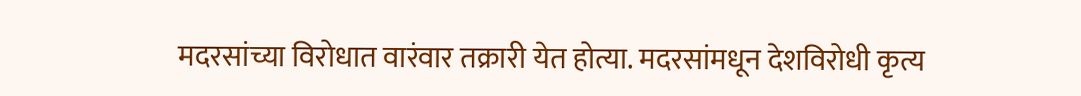मदरसांच्या विरोधात वारंवार तक्रारी येत होत्या. मदरसांमधून देशविरोधी कृत्य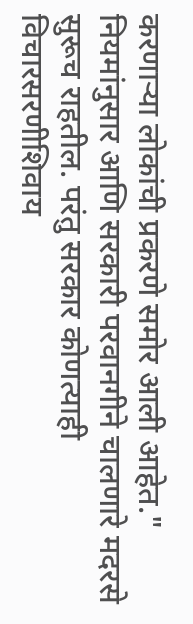करणाऱ्या लोकांची प्रकरणे समोर आली आहेत."
नियमांनुसार आणि सरकारी परवानगीने चालणारे मदरसे सुरूच राहतील. परंतु सरकार कोणत्याही विचारसरणीशिवाय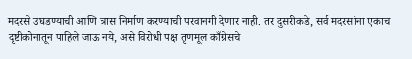मदरसे उघडण्याची आणि त्रास निर्माण करण्याची परवानगी देणार नाही. तर दुसरीकडे, सर्व मदरसांना एकाच दृष्टीकोनातून पाहिले जाऊ नये, असे विरोधी पक्ष तृणमूल काँग्रेसचे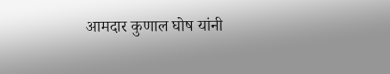आमदार कुणाल घोष यांनी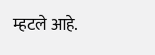म्हटले आहे.